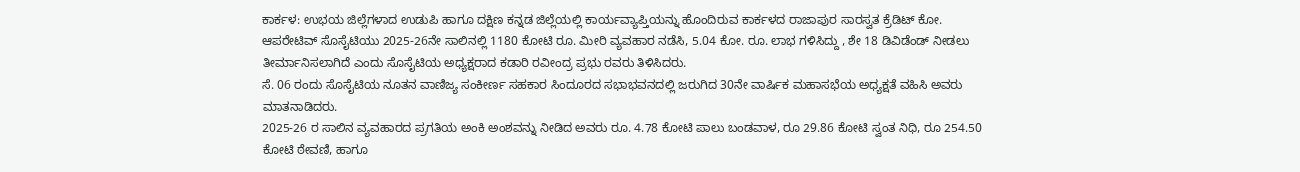ಕಾರ್ಕಳ: ಉಭಯ ಜಿಲ್ಲೆಗಳಾದ ಉಡುಪಿ ಹಾಗೂ ದಕ್ಷಿಣ ಕನ್ನಡ ಜಿಲ್ಲೆಯಲ್ಲಿ ಕಾರ್ಯವ್ಯಾಪ್ತಿಯನ್ನು ಹೊಂದಿರುವ ಕಾರ್ಕಳದ ರಾಜಾಪುರ ಸಾರಸ್ವತ ಕ್ರೆಡಿಟ್ ಕೋ. ಆಪರೇಟಿವ್ ಸೊಸೈಟಿಯು 2025-26ನೇ ಸಾಲಿನಲ್ಲಿ 1180 ಕೋಟಿ ರೂ. ಮೀರಿ ವ್ಯವಹಾರ ನಡೆಸಿ, 5.04 ಕೋ. ರೂ. ಲಾಭ ಗಳಿಸಿದ್ದು , ಶೇ 18 ಡಿವಿಡೆಂಡ್ ನೀಡಲು ತೀರ್ಮಾನಿಸಲಾಗಿದೆ ಎಂದು ಸೊಸೈಟಿಯ ಅಧ್ಯಕ್ಷರಾದ ಕಡಾರಿ ರವೀಂದ್ರ ಪ್ರಭು ರವರು ತಿಳಿಸಿದರು.
ಸೆ. 06 ರಂದು ಸೊಸೈಟಿಯ ನೂತನ ವಾಣಿಜ್ಯ ಸಂಕೀರ್ಣ ಸಹಕಾರ ಸಿಂದೂರದ ಸಭಾಭವನದಲ್ಲಿ ಜರುಗಿದ 30ನೇ ವಾರ್ಷಿಕ ಮಹಾಸಭೆಯ ಅಧ್ಯಕ್ಷತೆ ವಹಿಸಿ ಅವರು ಮಾತನಾಡಿದರು.
2025-26 ರ ಸಾಲಿನ ವ್ಯವಹಾರದ ಪ್ರಗತಿಯ ಅಂಕಿ ಅಂಶವನ್ನು ನೀಡಿದ ಅವರು ರೂ. 4.78 ಕೋಟಿ ಪಾಲು ಬಂಡವಾಳ, ರೂ 29.86 ಕೋಟಿ ಸ್ವಂತ ನಿಧಿ, ರೂ 254.50 ಕೋಟಿ ಠೇವಣಿ, ಹಾಗೂ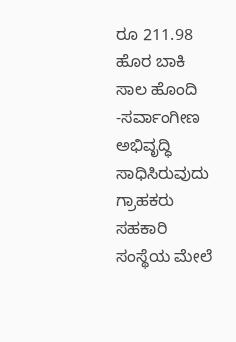ರೂ 211.98 ಹೊರ ಬಾಕಿ ಸಾಲ ಹೊಂದಿ -ಸರ್ವಾಂಗೀಣ ಅಭಿವೃದ್ಧಿ ಸಾಧಿಸಿರುವುದು ಗ್ರಾಹಕರು ಸಹಕಾರಿ ಸಂಸ್ಥೆಯ ಮೇಲೆ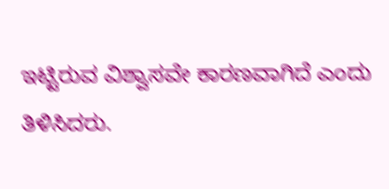ಇಟ್ಟಿರುವ ವಿಶ್ವಾಸವೇ ಕಾರಣವಾಗಿದೆ ಎಂದು ತಿಳಿಸಿದರು.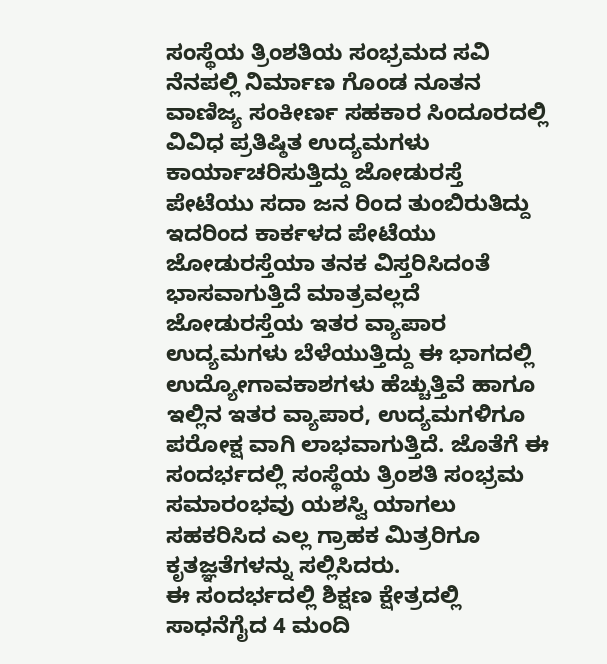ಸಂಸ್ಥೆಯ ತ್ರಿಂಶತಿಯ ಸಂಭ್ರಮದ ಸವಿ ನೆನಪಲ್ಲಿ ನಿರ್ಮಾಣ ಗೊಂಡ ನೂತನ ವಾಣಿಜ್ಯ ಸಂಕೀರ್ಣ ಸಹಕಾರ ಸಿಂದೂರದಲ್ಲಿ ವಿವಿಧ ಪ್ರತಿಷ್ಠಿತ ಉದ್ಯಮಗಳು ಕಾರ್ಯಾಚರಿಸುತ್ತಿದ್ದು ಜೋಡುರಸ್ತೆ ಪೇಟೆಯು ಸದಾ ಜನ ರಿಂದ ತುಂಬಿರುತಿದ್ದು ಇದರಿಂದ ಕಾರ್ಕಳದ ಪೇಟೆಯು ಜೋಡುರಸ್ತೆಯಾ ತನಕ ವಿಸ್ತರಿಸಿದಂತೆ ಭಾಸವಾಗುತ್ತಿದೆ ಮಾತ್ರವಲ್ಲದೆ ಜೋಡುರಸ್ತೆಯ ಇತರ ವ್ಯಾಪಾರ ಉದ್ಯಮಗಳು ಬೆಳೆಯುತ್ತಿದ್ದು ಈ ಭಾಗದಲ್ಲಿ ಉದ್ಯೋಗಾವಕಾಶಗಳು ಹೆಚ್ಚುತ್ತಿವೆ ಹಾಗೂ ಇಲ್ಲಿನ ಇತರ ವ್ಯಾಪಾರ, ಉದ್ಯಮಗಳಿಗೂ ಪರೋಕ್ಷ ವಾಗಿ ಲಾಭವಾಗುತ್ತಿದೆ. ಜೊತೆಗೆ ಈ ಸಂದರ್ಭದಲ್ಲಿ ಸಂಸ್ಥೆಯ ತ್ರಿಂಶತಿ ಸಂಭ್ರಮ ಸಮಾರಂಭವು ಯಶಸ್ವಿ ಯಾಗಲು ಸಹಕರಿಸಿದ ಎಲ್ಲ ಗ್ರಾಹಕ ಮಿತ್ರರಿಗೂ ಕೃತಜ್ಞತೆಗಳನ್ನು ಸಲ್ಲಿಸಿದರು.
ಈ ಸಂದರ್ಭದಲ್ಲಿ ಶಿಕ್ಷಣ ಕ್ಷೇತ್ರದಲ್ಲಿ ಸಾಧನೆಗೈದ 4 ಮಂದಿ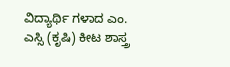ವಿದ್ಯಾರ್ಥಿ ಗಳಾದ ಎಂ. ಎಸ್ಸಿ (ಕೃಷಿ) ಕೀಟ ಶಾಸ್ತ್ರ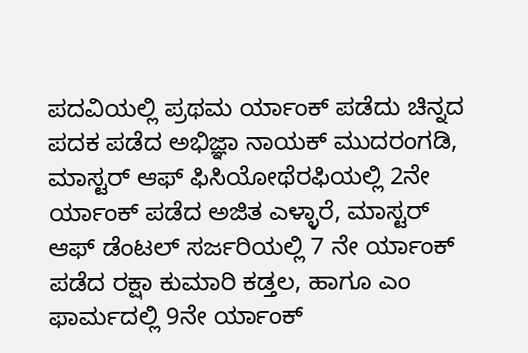ಪದವಿಯಲ್ಲಿ ಪ್ರಥಮ ರ್ಯಾಂಕ್ ಪಡೆದು ಚಿನ್ನದ ಪದಕ ಪಡೆದ ಅಭಿಜ್ಞಾ ನಾಯಕ್ ಮುದರಂಗಡಿ, ಮಾಸ್ಟರ್ ಆಫ್ ಫಿಸಿಯೋಥೆರಫಿಯಲ್ಲಿ 2ನೇ ರ್ಯಾಂಕ್ ಪಡೆದ ಅಜಿತ ಎಳ್ಳಾರೆ, ಮಾಸ್ಟರ್ ಆಫ್ ಡೆಂಟಲ್ ಸರ್ಜರಿಯಲ್ಲಿ 7 ನೇ ರ್ಯಾಂಕ್ ಪಡೆದ ರಕ್ಷಾ ಕುಮಾರಿ ಕಡ್ತಲ, ಹಾಗೂ ಎಂ ಫಾರ್ಮದಲ್ಲಿ 9ನೇ ರ್ಯಾಂಕ್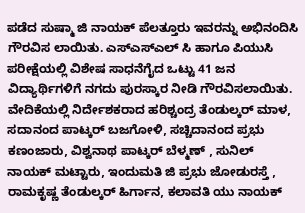ಪಡೆದ ಸುಷ್ಮಾ ಜಿ ನಾಯಕ್ ಪೆಲತ್ತೂರು ಇವರನ್ನು ಅಭಿನಂದಿಸಿ ಗೌರವಿಸ ಲಾಯಿತು. ಎಸ್ಎಸ್ಎಲ್ ಸಿ ಹಾಗೂ ಪಿಯುಸಿ ಪರೀಕ್ಷೆಯಲ್ಲಿ ವಿಶೇಷ ಸಾಧನೆಗೈದ ಒಟ್ಟು 41 ಜನ ವಿದ್ಯಾರ್ಥಿಗಳಿಗೆ ನಗದು ಪುರಸ್ಕಾರ ನೀಡಿ ಗೌರವಿಸಲಾಯಿತು.
ವೇದಿಕೆಯಲ್ಲಿ ನಿರ್ದೇಶಕರಾದ ಹರಿಶ್ಚಂದ್ರ ತೆಂಡುಲ್ಕರ್ ಮಾಳ, ಸದಾನಂದ ಪಾಟ್ಕರ್ ಬಜಗೋಳಿ, ಸಚ್ಚಿದಾನಂದ ಪ್ರಭು ಕಣಂಜಾರು, ವಿಶ್ವನಾಥ ಪಾಟ್ಕರ್ ಬೆಳ್ಮಣ್ , ಸುನಿಲ್ ನಾಯಕ್ ಮಟ್ಟಾರು, ಇಂದುಮತಿ ಜಿ ಪ್ರಭು ಜೋಡುರಸ್ತೆ , ರಾಮಕೃಷ್ಣ ತೆಂಡುಲ್ಕರ್ ಹಿರ್ಗಾನ, ಕಲಾವತಿ ಯು ನಾಯಕ್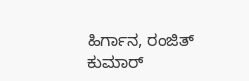ಹಿರ್ಗಾನ, ರಂಜಿತ್ ಕುಮಾರ್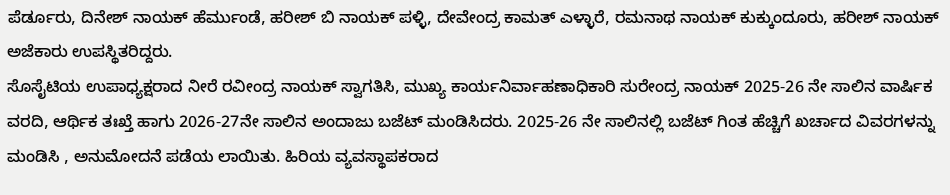ಪೆರ್ಡೂರು, ದಿನೇಶ್ ನಾಯಕ್ ಹೆರ್ಮುಂಡೆ, ಹರೀಶ್ ಬಿ ನಾಯಕ್ ಪಳ್ಳಿ, ದೇವೇಂದ್ರ ಕಾಮತ್ ಎಳ್ಳಾರೆ, ರಮನಾಥ ನಾಯಕ್ ಕುಕ್ಕುಂದೂರು, ಹರೀಶ್ ನಾಯಕ್ ಅಜೆಕಾರು ಉಪಸ್ಥಿತರಿದ್ದರು.
ಸೊಸೈಟಿಯ ಉಪಾಧ್ಯಕ್ಷರಾದ ನೀರೆ ರವೀಂದ್ರ ನಾಯಕ್ ಸ್ವಾಗತಿಸಿ, ಮುಖ್ಯ ಕಾರ್ಯನಿರ್ವಾಹಣಾಧಿಕಾರಿ ಸುರೇಂದ್ರ ನಾಯಕ್ 2025-26 ನೇ ಸಾಲಿನ ವಾರ್ಷಿಕ ವರದಿ, ಆರ್ಥಿಕ ತಃಖ್ತೆ ಹಾಗು 2026-27ನೇ ಸಾಲಿನ ಅಂದಾಜು ಬಜೆಟ್ ಮಂಡಿಸಿದರು. 2025-26 ನೇ ಸಾಲಿನಲ್ಲಿ ಬಜೆಟ್ ಗಿಂತ ಹೆಚ್ಚಿಗೆ ಖರ್ಚಾದ ವಿವರಗಳನ್ನು ಮಂಡಿಸಿ , ಅನುಮೋದನೆ ಪಡೆಯ ಲಾಯಿತು. ಹಿರಿಯ ವ್ಯವಸ್ಥಾಪಕರಾದ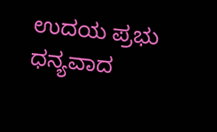ಉದಯ ಪ್ರಭು ಧನ್ಯವಾದ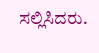ಸಲ್ಲಿಸಿದರು.